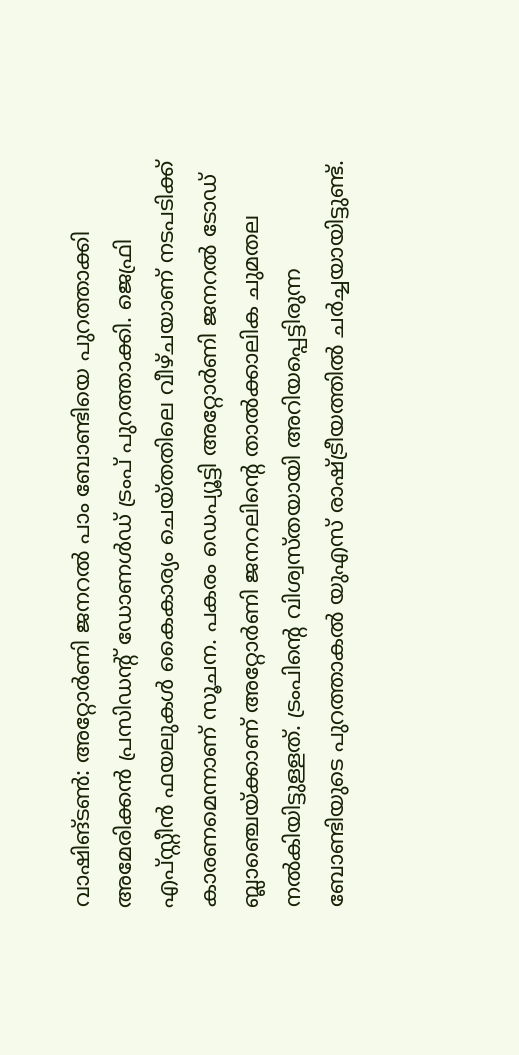വാഷിങ്ടൺ: അറ്റോർണി ജനറൽ പാം ബോണ്ടിയെ പുറത്താക്കി അമേരിക്കൻ പ്രസിഡന്റ് ഡോണൾഡ് ട്രംപ് പുറത്താക്കി. ജെഫ്രി എപ്സ്റ്റീൻ ഫയലുകൾ കൈകാര്യം ചെയ്തതിലെ വീഴ്ചയാണ് നടപടിക്ക് കാരണമെന്നാണ് സൂചന. പകരം ഡെപ്യൂട്ടി അറ്റോർണി ജനറൽ ടോഡ് ബ്ലാഞ്ചെയ്ക്കാണ് അറ്റോർണി ജനറലിന്റെ താൽക്കാലിക ചുമതല നല്‍കിയിട്ടുള്ളത്. ട്രംപിന്റെ വിശ്വസ്തയായി അറിയപ്പെട്ടിരുന്ന ബോണ്ടിയുടെ പുറത്താകൽ യുഎസ് രാഷ്ട്രീയത്തില്‍ ചർച്ചയായിട്ടുണ്ട്.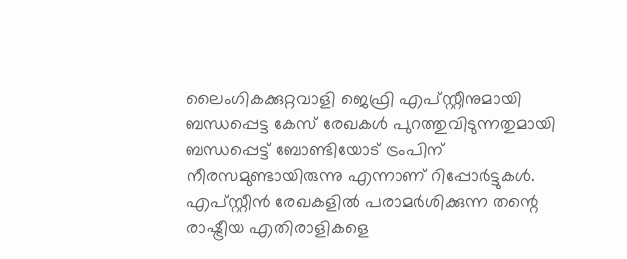ലൈംഗികക്കുറ്റവാളി ജെഫ്രി എപ്സ്റ്റീനുമായി ബന്ധപ്പെട്ട കേസ് രേഖകൾ പുറത്തുവിടുന്നതുമായി ബന്ധപ്പെട്ട് ബോണ്ടിയോട് ട്രംപിന് നീരസമുണ്ടായിരുന്നു എന്നാണ് റിപ്പോര്‍ട്ടുകള്‍. എപ്സ്റ്റീൻ രേഖകളിൽ പരാമർശിക്കുന്ന തന്റെ രാഷ്ട്രീയ എതിരാളികളെ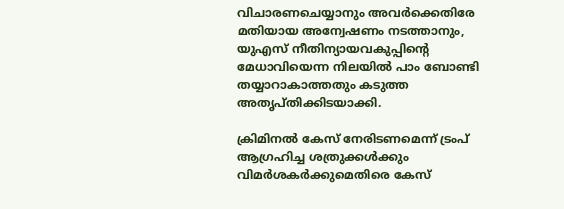വിചാരണചെയ്യാനും അവർക്കെതിരേ മതിയായ അന്വേഷണം നടത്താനും, യുഎസ് നീതിന്യായവകുപ്പിന്റെ മേധാവിയെന്ന നിലയിൽ പാം ബോണ്ടി തയ്യാറാകാത്തതും കടുത്ത അതൃപ്തിക്കിടയാക്കി.

ക്രിമിനൽ കേസ് നേരിടണമെന്ന് ട്രംപ് ആഗ്രഹിച്ച ശത്രുക്കൾക്കും വിമർശകർക്കുമെതിരെ കേസ്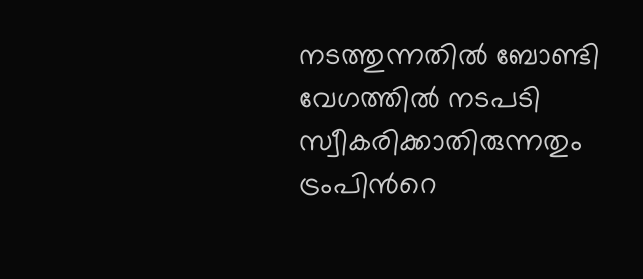നടത്തുന്നതിൽ ബോണ്ടി വേഗത്തിൽ നടപടി സ്വീകരിക്കാതിരുന്നതും ട്രംപിന്‍റെ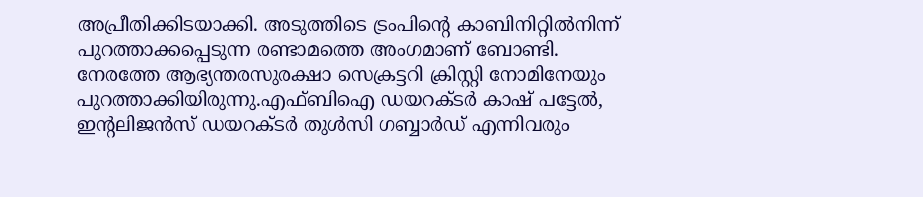അപ്രീതിക്കിടയാക്കി. അടുത്തിടെ ട്രംപിന്റെ കാബിനിറ്റിൽനിന്ന് പുറത്താക്കപ്പെടുന്ന രണ്ടാമത്തെ അംഗമാണ് ബോണ്ടി. നേരത്തേ ആഭ്യന്തരസുരക്ഷാ സെക്രട്ടറി ക്രിസ്റ്റി നോമിനേയും പുറത്താക്കിയിരുന്നു.എഫ്ബിഐ ഡയറക്ടർ കാഷ് പട്ടേൽ, ഇന്റലിജൻസ് ഡയറക്ടർ തുൾസി ഗബ്ബാർഡ് എന്നിവരും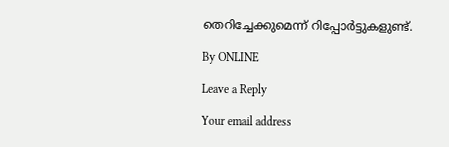തെറിച്ചേക്കുമെന്ന് റിപ്പോര്‍ട്ടുകളുണ്ട്.

By ONLINE

Leave a Reply

Your email address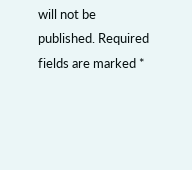will not be published. Required fields are marked *